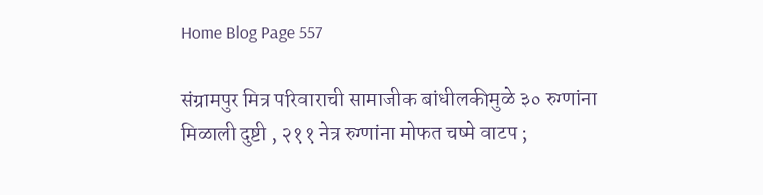Home Blog Page 557

संग्रामपुर मित्र परिवाराची सामाजीक बांधीलकीमुळे ३० रुग्णांना मिळाली दुष्टी , २११ नेत्र रुग्णांना मोफत चष्मे वाटप ;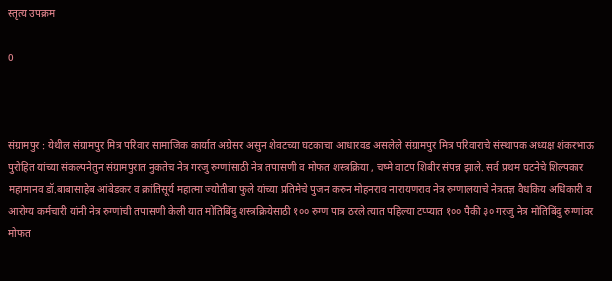स्तृत्य उपक्रम

0



संग्रामपुर : येथील संग्रामपुर मित्र परिवार सामाजिक कार्यात अग्रेसर असुन शेवटच्या घटकाचा आधारवड असलेले संग्रामपुर मित्र परिवाराचे संस्थापक अध्यक्ष शंकरभाऊ पुरोहित यांच्या संकल्पनेतुन संग्रामपुरात नुकतेच नेत्र गरजु रुग्णांसाठी नेत्र तपासणी व मोफत शस्त्रक्रिया , चष्मे वाटप शिबीर संपन्न झाले. सर्व प्रथम घटनेचे शिल्पकार महामानव डॉ.बाबासाहेब आंबेडकर व क्रांतिसूर्य महात्मा ज्योतीबा फुले यांच्या प्रतिमेचे पुजन करुन मोहनराव नारायणराव नेत्र रुग्णालयाचे नेत्रतज्ञ वैधकिय अधिकारी व आरोग्य कर्मचारी यांनी नेत्र रुग्णांची तपासणी केली यात मोतिबिंदु शस्त्रक्रियेसाठी १०० रुग्ण पात्र ठरले त्यात पहिल्या टप्प्यात १०० पैकी ३० गरजु नेत्र मोतिबिंदु रुग्णांवर मोफत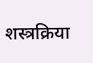शस्त्रक्रिया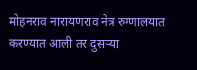मोहनराव नारायणराव नेत्र रुग्णालयात करण्यात आली तर दुसऱ्या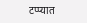टप्प्यात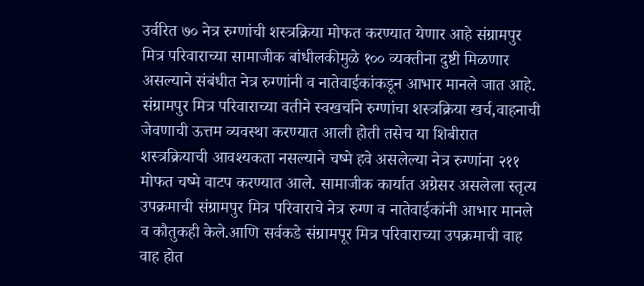उर्वरित ७० नेत्र रुग्णांची शस्त्रक्रिया मोफत करण्यात येणार आहे संग्रामपुर मित्र परिवाराच्या सामाजीक बांधीलकीमुळे १०० व्यक्तीना दुष्टी मिळणार असल्याने संबंधीत नेत्र रुग्णांनी व नातेवाईकांकडून आभार मानले जात आहे. संग्रामपुर मित्र परिवाराच्या वतीने स्वखर्चाने रुग्णांचा शस्त्रक्रिया खर्च,वाहनाची जेवणाची ऊत्तम व्यवस्था करण्यात आली होती तसेच या शिबीरात शस्त्रक्रियाची आवश्यकता नसल्याने चष्मे हवे असलेल्या नेत्र रुग्णांना २११ मोफत चष्मे वाटप करण्यात आले. सामाजीक कार्यात अग्रेसर असलेला स्तृत्य उपक्रमाची संग्रामपुर मित्र परिवाराचे नेत्र रुग्ण व नातेवाईकांनी आभार मानले व कौतुकही केले.आणि सर्वकडे संग्रामपूर मित्र परिवाराच्या उपक्रमाची वाह वाह होत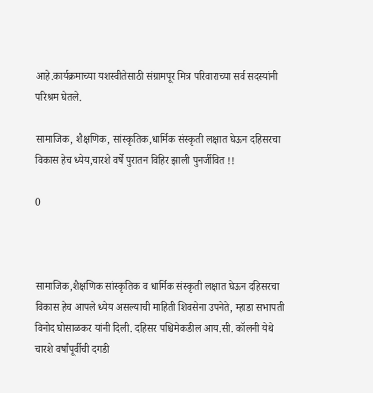आहे.कार्यक्रमाच्या यशस्वीतेसाठी संग्रामपूर मित्र परिवाराच्या सर्व सदस्यांनी परिश्रम घेतले.

सामाजिक, शैक्षणिक, सांस्कृतिक,धार्मिक संस्कृती लक्षात घेऊन दहिसरचा विकास हेच ध्येय,चारशे वर्षे पुरातन विहिर झाली पुनर्जीवित !!

0



सामाजिक,शैक्षणिक सांस्कृतिक व धार्मिक संस्कृती लक्षात घेऊन दहिसरचा विकास हेच आपले ध्येय असल्याची माहिती शिवसेना उपनेते, म्हाडा सभापती विनोद घोसाळकर यांनी दिली. दहिसर पश्चिमेकडील आय.सी. कॉलनी येथे चारशे वर्षांपूर्वीची दगडी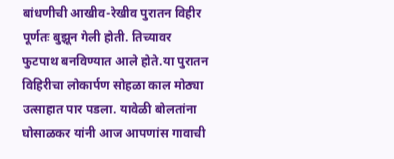बांधणीची आखीव-रेखीव पुरातन विहीर पूर्णतः बुझून गेली होती. तिच्यावर फुटपाथ बनविण्यात आले होते.या पुरातन विहिरीचा लोकार्पण सोहळा काल मोठ्या उत्साहात पार पडला. यावेळी बोलतांना घोसाळकर यांनी आज आपणांस गावाची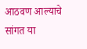आठवण आल्याचे सांगत या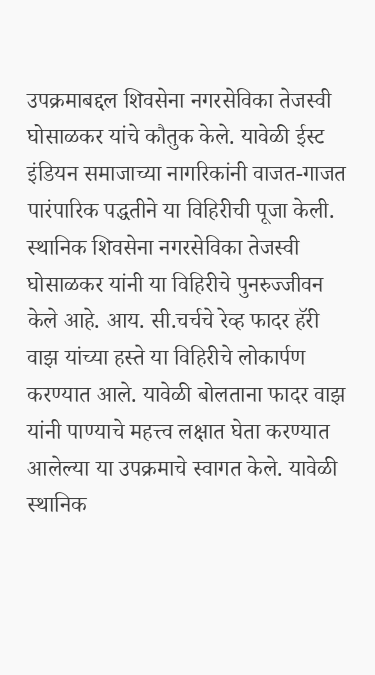उपक्रमाबद्दल शिवसेना नगरसेविका तेजस्वी घोसाळकर यांचे कौतुक केले. यावेळी ईस्ट इंडियन समाजाच्या नागरिकांनी वाजत-गाजत पारंपारिक पद्धतीने या विहिरीची पूजा केली. स्थानिक शिवसेना नगरसेविका तेजस्वी घोसाळकर यांनी या विहिरीचे पुनरुज्जीवन केले आहे. आय. सी.चर्चचे रेव्ह फादर हॅरी वाझ यांच्या हस्ते या विहिरीचे लोकार्पण करण्यात आले. यावेळी बोलताना फादर वाझ यांनी पाण्याचे महत्त्व लक्षात घेता करण्यात आलेल्या या उपक्रमाचे स्वागत केले. यावेळी स्थानिक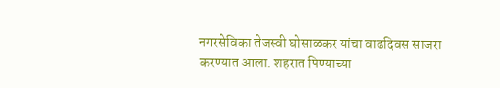नगरसेविका तेजस्वी घोसाळकर यांचा वाढदिवस साजरा करण्यात आला. शहरात पिण्याच्या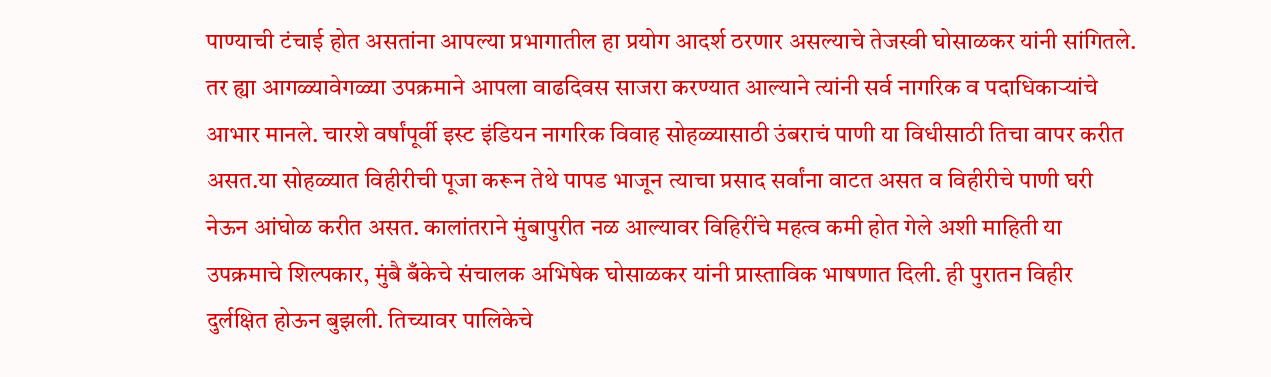पाण्याची टंचाई होत असतांना आपल्या प्रभागातील हा प्रयोग आदर्श ठरणार असल्याचे तेजस्वी घोसाळकर यांनी सांगितले. तर ह्या आगळ्यावेगळ्या उपक्रमाने आपला वाढदिवस साजरा करण्यात आल्याने त्यांनी सर्व नागरिक व पदाधिकाऱ्यांचे आभार मानले. चारशे वर्षांपूर्वी इस्ट इंडियन नागरिक विवाह सोहळ्यासाठी उंबराचं पाणी या विधीसाठी तिचा वापर करीत असत.या सोहळ्यात विहीरीची पूजा करून तेथे पापड भाजून त्याचा प्रसाद सर्वांना वाटत असत व विहीरीचे पाणी घरी नेऊन आंघोळ करीत असत. कालांतराने मुंबापुरीत नळ आल्यावर विहिरींचे महत्व कमी होत गेले अशी माहिती या उपक्रमाचे शिल्पकार, मुंबै बँकेचे संचालक अभिषेक घोसाळकर यांनी प्रास्ताविक भाषणात दिली. ही पुरातन विहीर दुर्लक्षित होऊन बुझली. तिच्यावर पालिकेचे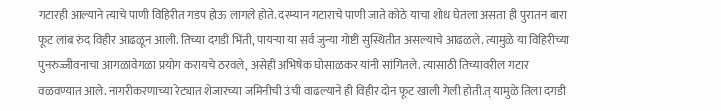गटारही आल्याने त्याचे पाणी विहिरीत गडप होऊ लागले होते. दरम्यान गटाराचे पाणी जाते कोठे याचा शोध घेतला असता ही पुरातन बारा फूट लांब रुंद विहीर आढळून आली. तिच्या दगडी भिंती, पायऱ्या या सर्व जुन्या गोष्टी सुस्थितीत असल्याचे आढळले. त्यामुळे या विहिरीच्या पुनरुज्जीवनाचा आगळावेगळा प्रयोग करायचे ठरवले, असेही अभिषेक घोसाळकर यांनी सांगितले. त्यासाठी तिच्यावरील गटार वळवण्यात आले. नागरीकरणाच्या रेट्यात शेजारच्या जमिनीची उंची वाढल्याने ही विहीर दोन फूट खाली गेली होती.त् यामुळे तिला दगडी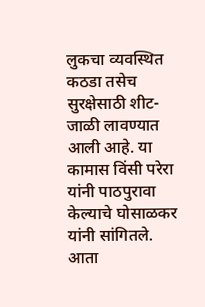लुकचा व्यवस्थित कठडा तसेच सुरक्षेसाठी शीट-जाळी लावण्यात आली आहे. या कामास विंसी परेरा यांनी पाठपुरावा केल्याचे घोसाळकर यांनी सांगितले. आता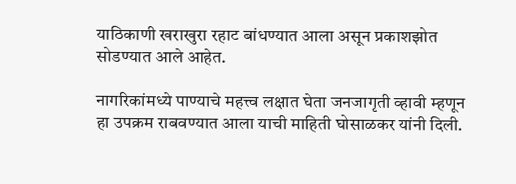याठिकाणी खराखुरा रहाट बांधण्यात आला असून प्रकाशझोत सोडण्यात आले आहेत.

नागरिकांमध्ये पाण्याचे महत्त्व लक्षात घेता जनजागृती व्हावी म्हणून हा उपक्रम राबवण्यात आला याची माहिती घोसाळकर यांनी दिली.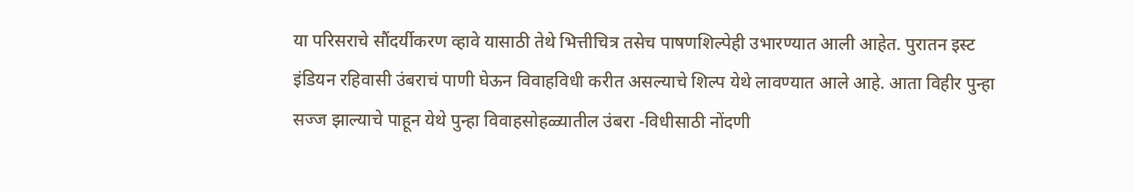या परिसराचे सौंदर्यीकरण व्हावे यासाठी तेथे भित्तीचित्र तसेच पाषणशिल्पेही उभारण्यात आली आहेत. पुरातन इस्ट इंडियन रहिवासी उंबराचं पाणी घेऊन विवाहविधी करीत असल्याचे शिल्प येथे लावण्यात आले आहे. आता विहीर पुन्हा सज्ज झाल्याचे पाहून येथे पुन्हा विवाहसोहळ्यातील उंबरा -विधीसाठी नोंदणी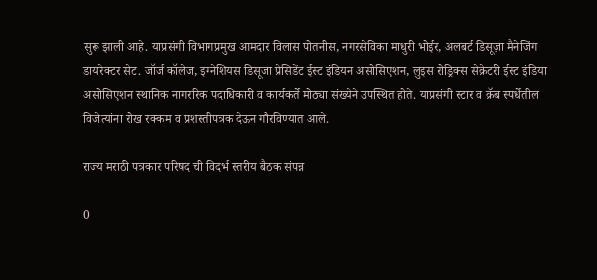सुरू झाली आहे. याप्रसंगी विभागप्रमुख आमदार विलास पोतनीस, नगरसेविका माधुरी भोईर, अलबर्ट डिसूज़ा मैनेजिंग डायरेक्टर सेट. जॉर्ज कॉलेज, इग्नेशियस डिसूजा प्रेसिडेंट ईस्ट इंडियन असोसिएशन, लुइस रोड्रिक्स सेक्रेटरी ईस्ट इंडिया असोसिएशन स्थानिक नागररिक पदाधिकारी व कार्यकर्ते मोठ्या संख्येने उपस्थित होते. याप्रसंगी स्टार व क्रॅब स्पर्धेतील विजेत्यांना रोख रक्कम व प्रशस्तीपत्रक देऊन गौरविण्यात आले.

राज्य मराठी पत्रकार परिषद ची विदर्भ स्तरीय बैठक संपन्न

0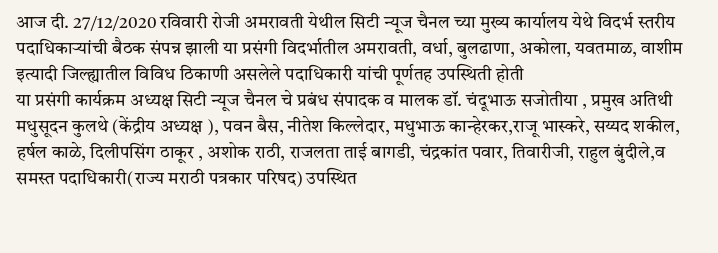आज दी. 27/12/2020 रविवारी रोजी अमरावती येथील सिटी न्यूज चैनल च्या मुख्य कार्यालय येथे विदर्भ स्तरीय पदाधिकाऱ्यांची बैठक संपन्न झाली या प्रसंगी विदर्भातील अमरावती, वर्धा, बुलढाणा, अकोला, यवतमाळ, वाशीम इत्यादी जिल्ह्यातील विविध ठिकाणी असलेले पदाधिकारी यांची पूर्णतह उपस्थिती होती
या प्रसंगी कार्यक्रम अध्यक्ष सिटी न्यूज चैनल चे प्रबंध संपादक व मालक डॉ. चंदूभाऊ सजोतीया , प्रमुख अतिथी मधुसूदन कुलथे (केंद्रीय अध्यक्ष ), पवन बैस, नीतेश किल्लेदार, मधुभाऊ कान्हेरकर,राजू भास्करे, सय्यद शकील, हर्षल काळे, दिलीपसिंग ठाकूर , अशोक राठी, राजलता ताई बागडी, चंद्रकांत पवार, तिवारीजी, राहुल बुंदीले,व समस्त पदाधिकारी(राज्य मराठी पत्रकार परिषद) उपस्थित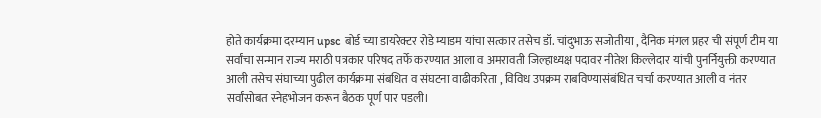होते कार्यक्रमा दरम्यान upsc बोर्ड च्या डायरेक्टर रोडे म्याडम यांचा सत्कार तसेच डॉ. चांदुभाऊ सजोतीया , दैनिक मंगल प्रहर ची संपूर्ण टीम या सर्वांचा सन्मान राज्य मराठी पत्रकार परिषद तर्फे करण्यात आला व अमरावती जिल्हाध्यक्ष पदावर नीतेश किल्लेदार यांची पुनर्नियुक्ती करण्यात आली तसेच संघाच्या पुढील कार्यक्रमा संबधित व संघटना वाढीकरिता , विविध उपक्रम राबविण्यासंबंधित चर्चा करण्यात आली व नंतर सर्वांसोबत स्नेहभोजन करून बैठक पूर्ण पार पडली।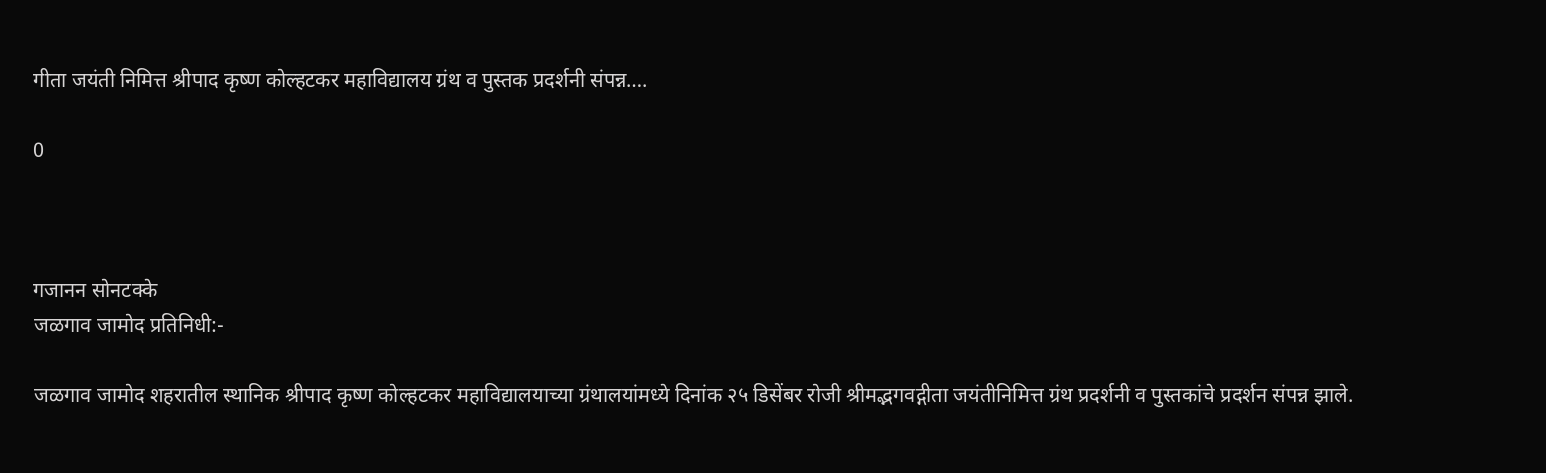गीता जयंती निमित्त श्रीपाद कृष्ण कोल्हटकर महाविद्यालय ग्रंथ व पुस्तक प्रदर्शनी संपन्न….

0



गजानन सोनटक्के
जळगाव जामोद प्रतिनिधी:-

जळगाव जामोद शहरातील स्थानिक श्रीपाद कृष्ण कोल्हटकर महाविद्यालयाच्या ग्रंथालयांमध्ये दिनांक २५ डिसेंबर रोजी श्रीमद्भगवद्गीता जयंतीनिमित्त ग्रंथ प्रदर्शनी व पुस्तकांचे प्रदर्शन संपन्न झाले.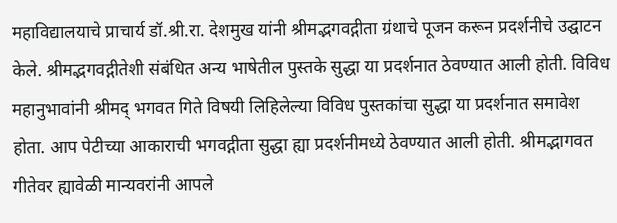महाविद्यालयाचे प्राचार्य डॉ.श्री.रा. देशमुख यांनी श्रीमद्भगवद्गीता ग्रंथाचे पूजन करून प्रदर्शनीचे उद्घाटन केले. श्रीमद्भगवद्गीतेशी संबंधित अन्य भाषेतील पुस्तके सुद्धा या प्रदर्शनात ठेवण्यात आली होती. विविध महानुभावांनी श्रीमद् भगवत गिते विषयी लिहिलेल्या विविध पुस्तकांचा सुद्धा या प्रदर्शनात समावेश होता. आप पेटीच्या आकाराची भगवद्गीता सुद्धा ह्या प्रदर्शनीमध्ये ठेवण्यात आली होती. श्रीमद्भागवत गीतेवर ह्यावेळी मान्यवरांनी आपले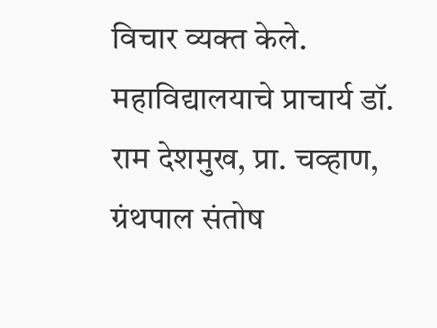विचार व्यक्त केले. महाविद्यालयाचे प्राचार्य डॉ. राम देशमुख, प्रा. चव्हाण, ग्रंथपाल संतोष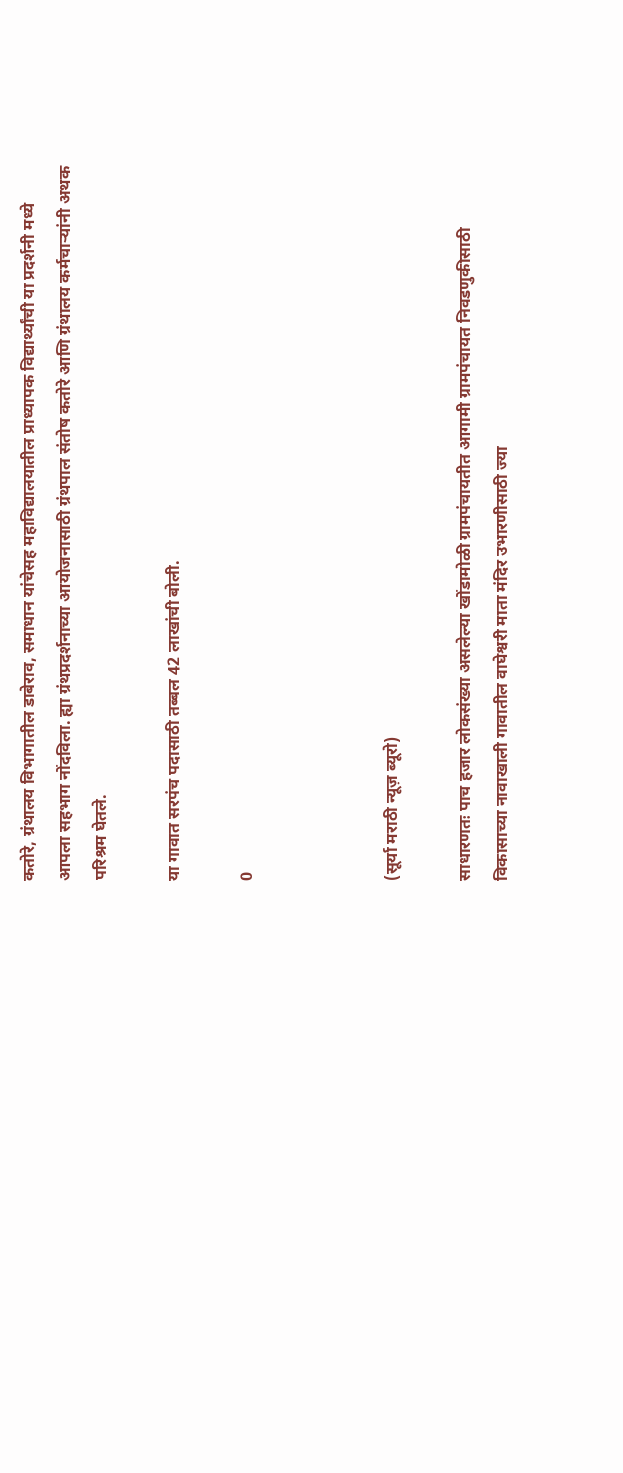कतोरे, ग्रंथालय विभागातील डाबेराव, समाधान यांचेसह महाविद्यालयातील प्राध्यापक विद्यार्थ्यांची या प्रदर्शनी मध्ये आपला सहभाग नोंदविला. ह्या ग्रंथप्रदर्शनाच्या आयोजनासाठी ग्रंथपाल संतोष कतोरे आणि ग्रंथालय कर्मचाऱ्यांनी अथक परिश्रम घेतले.

या गावात सरपंच पदासाठी तब्बल 42 लाखांची बोली.

0



(सूर्या मराठी न्यूज़ ब्यूरो)

साधारणतः पाच हजार लोकसंख्या असलेल्या खोंडामोळी ग्रामपंचायतीत आगामी ग्रामपंचायत निवडणुकीसाठी विकासाच्या नावाखाली गावातील वाघेश्वरी माता मंदिर उभारणीसाठी ज्या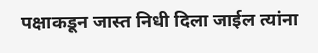पक्षाकडून जास्त निधी दिला जाईल त्यांना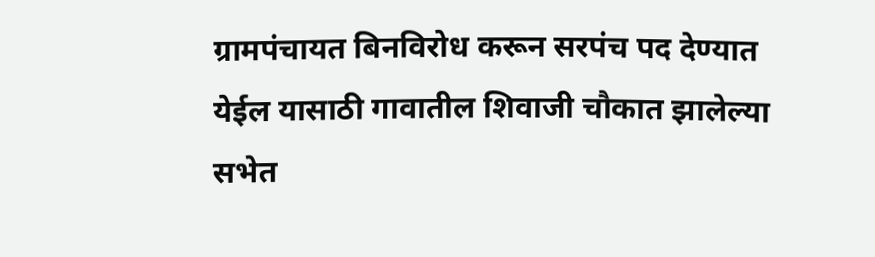ग्रामपंचायत बिनविरोध करून सरपंच पद देण्यात येईल यासाठी गावातील शिवाजी चौकात झालेल्या सभेत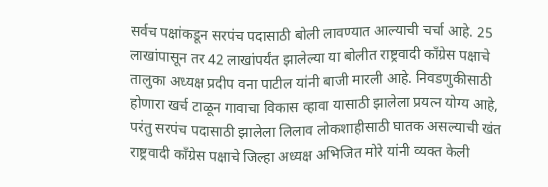सर्वच पक्षांकडून सरपंच पदासाठी बोली लावण्यात आल्याची चर्चा आहे. 25 लाखांपासून तर 42 लाखांपर्यंत झालेल्या या बोलीत राष्ट्रवादी काँग्रेस पक्षाचे तालुका अध्यक्ष प्रदीप वना पाटील यांनी बाजी मारली आहे. निवडणुकीसाठी होणारा खर्च टाळून गावाचा विकास व्हावा यासाठी झालेला प्रयत्न योग्य आहे, परंतु सरपंच पदासाठी झालेला लिलाव लोकशाहीसाठी घातक असल्याची खंत राष्ट्रवादी काँग्रेस पक्षाचे जिल्हा अध्यक्ष अभिजित मोरे यांनी व्यक्त केली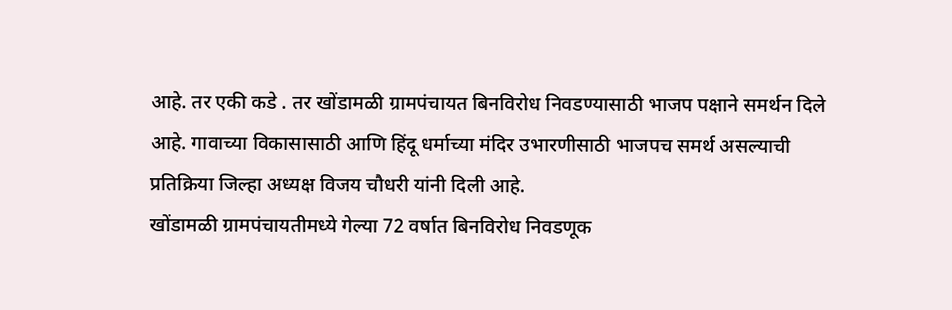आहे. तर एकी कडे . तर खोंडामळी ग्रामपंचायत बिनविरोध निवडण्यासाठी भाजप पक्षाने समर्थन दिले आहे. गावाच्या विकासासाठी आणि हिंदू धर्माच्या मंदिर उभारणीसाठी भाजपच समर्थ असल्याची प्रतिक्रिया जिल्हा अध्यक्ष विजय चौधरी यांनी दिली आहे.
खोंडामळी ग्रामपंचायतीमध्ये गेल्या 72 वर्षात बिनविरोध निवडणूक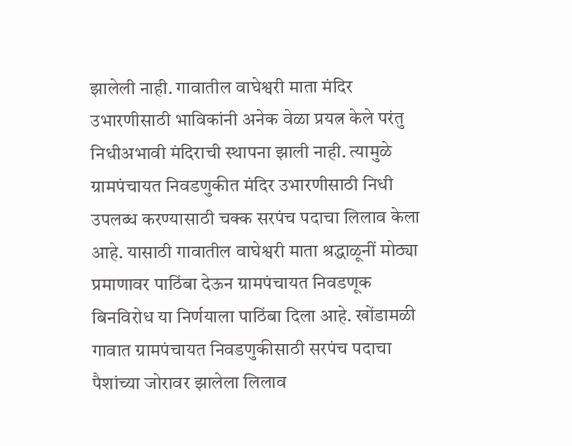झालेली नाही. गावातील वाघेश्वरी माता मंदिर उभारणीसाठी भाविकांनी अनेक वेळा प्रयत्न केले परंतु निधीअभावी मंदिराची स्थापना झाली नाही. त्यामुळे ग्रामपंचायत निवडणुकीत मंदिर उभारणीसाठी निधी उपलब्ध करण्यासाठी चक्क सरपंच पदाचा लिलाव केला आहे. यासाठी गावातील वाघेश्वरी माता श्रद्धाळूनीं मोठ्या प्रमाणावर पाठिंबा देऊन ग्रामपंचायत निवडणूक बिनविरोध या निर्णयाला पाठिंबा दिला आहे. खोंडामळी गावात ग्रामपंचायत निवडणुकीसाठी सरपंच पदाचा पैशांच्या जोरावर झालेला लिलाव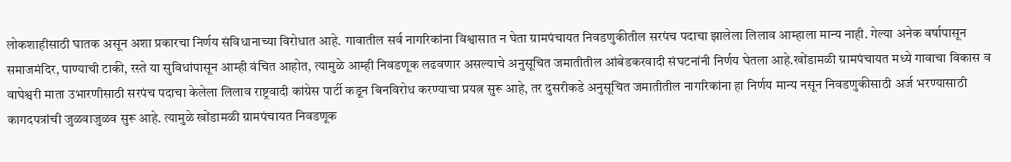लोकशाहीसाठी घातक असून अशा प्रकारचा निर्णय संविधानाच्या विरोधात आहे. गावातील सर्व नागरिकांना विश्वासात न घेता ग्रामपंचायत निवडणुकीतील सरपंच पदाचा झालेला लिलाव आम्हाला मान्य नाही. गेल्या अनेक वर्षापासून समाजमंदिर, पाण्याची टाकी, रस्ते या सुविधांपासून आम्ही वंचित आहोत, त्यामुळे आम्ही निवडणूक लढवणार असल्याचे अनुसूचित जमातीतील आंबेडकरवादी संघटनांनी निर्णय घेतला आहे.खोंडामळी ग्रामपंचायत मध्ये गावाचा विकास व वाघेश्वरी माता उभारणीसाठी सरपंच पदाचा केलेला लिलाव राष्ट्रवादी कांग्रेस पार्टी कडून बिनविरोध करण्याचा प्रयत्न सुरू आहे, तर दुसरीकडे अनुसूचित जमातीतील नागरिकांना हा निर्णय मान्य नसून निवडणुकीसाठी अर्ज भरण्यासाठी कागदपत्रांची जुळवाजुळव सुरू आहे. त्यामुळे खोंडामळी ग्रामपंचायत निवडणूक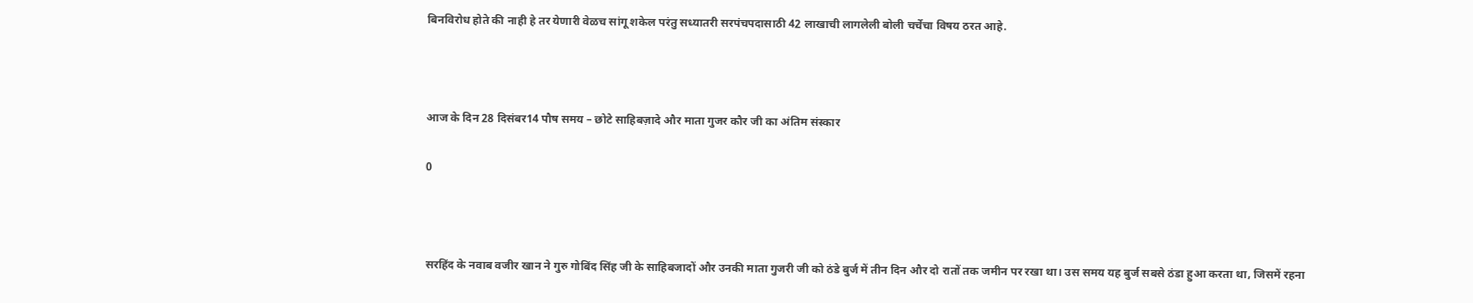बिनविरोध होते की नाही हे तर येणारी वेळच सांगू शकेल परंतु सध्यातरी सरपंचपदासाठी 42 लाखाची लागलेली बोली चर्चेचा विषय ठरत आहे.



आज के दिन 28 दिसंबर14 पौष समय – छोटे साहिबज़ादे और माता गुजर कौर जी का अंतिम संस्कार

0



सरहिंद के नवाब वजीर खान ने गुरु गोबिंद सिंह जी के साहिबजादों और उनकी माता गुजरी जी को ठंडे बुर्ज में तीन दिन और दो रातों तक जमीन पर रखा था। उस समय यह बुर्ज सबसे ठंडा हुआ करता था, जिसमें रहना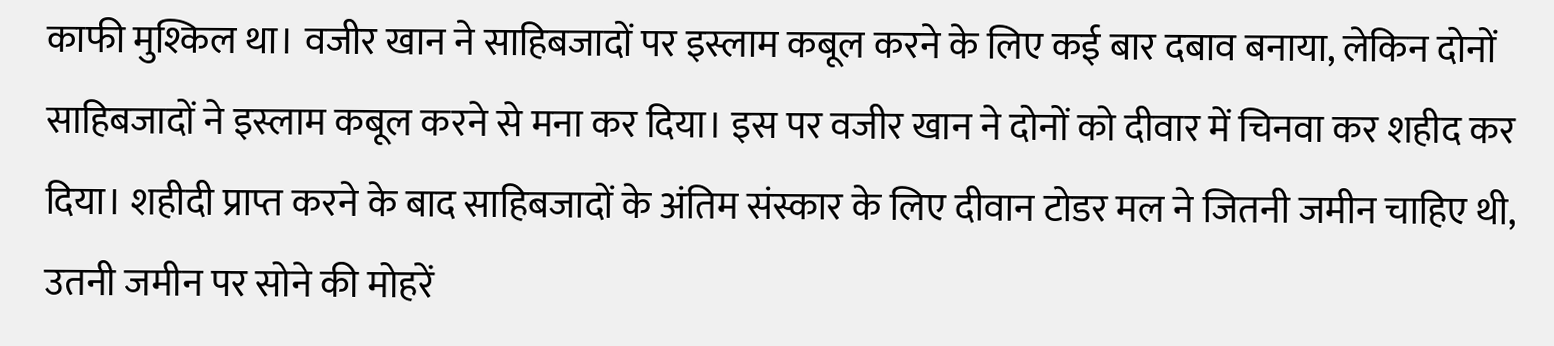काफी मुश्किल था। वजीर खान ने साहिबजादों पर इस्लाम कबूल करने के लिए कई बार दबाव बनाया, लेकिन दोनों साहिबजादों ने इस्लाम कबूल करने से मना कर दिया। इस पर वजीर खान ने दोनों को दीवार में चिनवा कर शहीद कर दिया। शहीदी प्राप्त करने के बाद साहिबजादों के अंतिम संस्कार के लिए दीवान टोडर मल ने जितनी जमीन चाहिए थी, उतनी जमीन पर सोने की मोहरें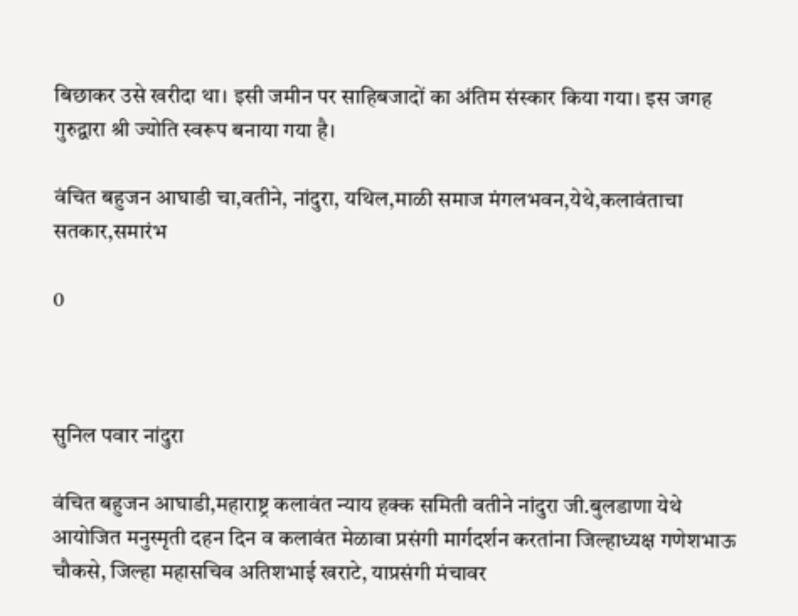बिछाकर उसे खरीदा था। इसी जमीन पर साहिबजादों का अंतिम संस्कार किया गया। इस जगह गुरुद्वारा श्री ज्योति स्वरूप बनाया गया है।

वंचित बहुजन आघाडी चा,वतीने, नांदुरा, यथिल,माळी समाज मंगलभवन,येथे,कलावंताचा सतकार,समारंभ

0



सुनिल पवार नांदुरा

वंचित बहुजन आघाडी,महाराष्ट्र कलावंत न्याय हक्क समिती वतीने नांदुरा जी.बुलडाणा येथे आयोजित मनुस्मृती दहन दिन व कलावंत मेळावा प्रसंगी मार्गदर्शन करतांना जिल्हाध्यक्ष गणेशभाऊ चौकसे, जिल्हा महासचिव अतिशभाई खराटे, याप्रसंगी मंचावर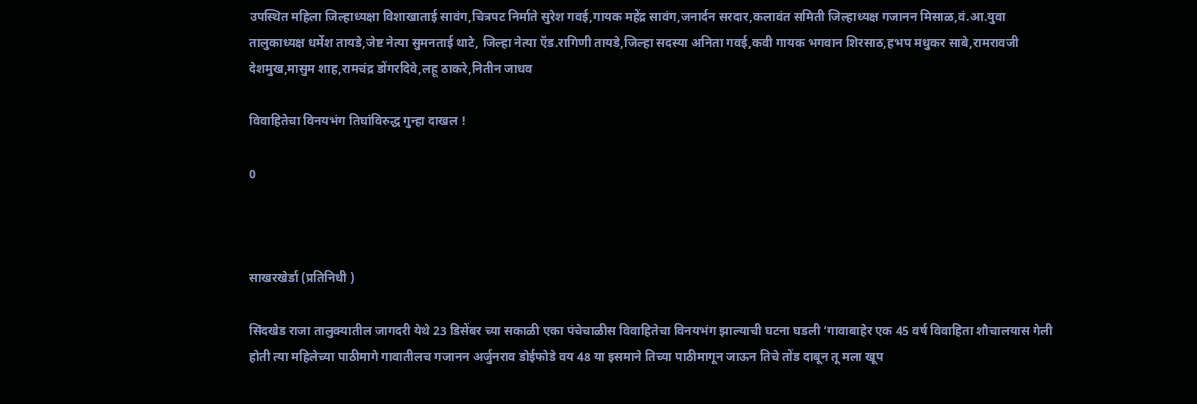उपस्थित महिला जिल्हाध्यक्षा विशाखाताई सावंग,चित्रपट निर्माते सुरेश गवई,गायक महेंद्र सावंग,जनार्दन सरदार,कलावंत समिती जिल्हाध्यक्ष गजानन मिसाळ,वं.आ.युवा तालुकाध्यक्ष धर्मेश तायडे,जेष्ट नेत्या सुमनताई थाटे, जिल्हा नेत्या ऍड.रागिणी तायडे,जिल्हा सदस्या अनिता गवई,कवी गायक भगवान शिरसाठ,हभप मधुकर साबे,रामरावजी देशमुख,मासुम शाह,रामचंद्र डोंगरदिवे,लहू ठाकरे,नितीन जाधव

विवाहितेचा विनयभंग तिघांविरुद्ध गुन्हा दाखल !

0



साखरखेर्डा (प्रतिनिधी )

सिंदखेड राजा तालुक्यातील जागदरी येथे 23 डिसेंबर च्या सकाळी एका पंचेचाळीस विवाहितेचा विनयभंग झाल्याची घटना घडली ‘गावाबाहेर एक 45 वर्ष विवाहिता शौचालयास गेली होती त्या महिलेच्या पाठीमागे गावातीलच गजानन अर्जुनराव डोईफोडे वय 48 या इसमाने तिच्या पाठीमागून जाऊन तिचे तोंड दाबून तू मला खूप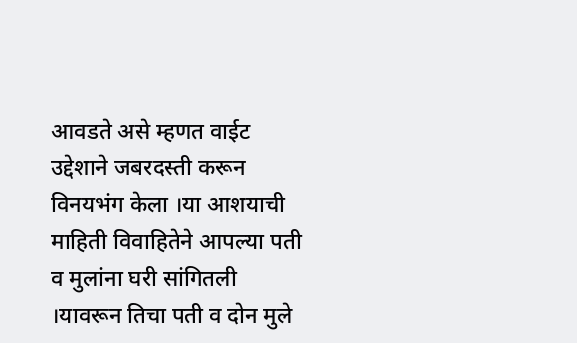आवडते असे म्हणत वाईट उद्देशाने जबरदस्ती करून विनयभंग केला ।या आशयाची माहिती विवाहितेने आपल्या पती व मुलांना घरी सांगितली ।यावरून तिचा पती व दोन मुले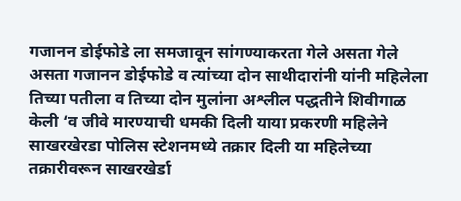गजानन डोईफोडे ला समजावून सांगण्याकरता गेले असता गेले असता गजानन डोईफोडे व त्यांच्या दोन साथीदारांनी यांनी महिलेला तिच्या पतीला व तिच्या दोन मुलांना अश्लील पद्धतीने शिवीगाळ केली ‘व जीवे मारण्याची धमकी दिली याया प्रकरणी महिलेने साखरखेरडा पोलिस स्टेशनमध्ये तक्रार दिली या महिलेच्या तक्रारीवरून साखरखेर्डा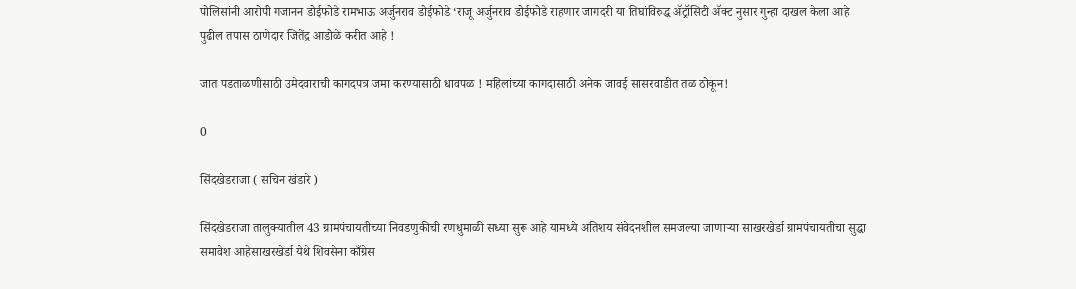पोलिसांनी आरोपी गजानन डोईफोडे रामभाऊ अर्जुनराव डोईफोडे ‘राजू अर्जुनराव डोईफोडे राहणार जागदरी या तिघांविरुद्ध ॲट्रॉसिटी ॲक्ट नुसार गुन्हा दाखल केला आहे पुढील तपास ठाणेदार जितेंद्र आडोळे करीत आहे !

जात पडताळणीसाठी उमेदवाराची कागदपत्र जमा करण्यासाठी धावपळ ! महिलांच्या कागदासाठी अनेक जावई सासरवाडीत तळ ठोकून!

0

सिंदखेडराजा ( सचिन खंडारे )

सिंदखेडराजा तालुक्यातील 43 ग्रामपंचायतीच्या निवडणुकीची रणधुमाळी सध्या सुरू आहे यामध्ये अतिशय संवेदनशील समजल्या जाणाऱ्या साखरखेर्डा ग्रामपंचायतीचा सुद्धा समावेश आहेसाखरखेर्डा येथे शिवसेना काँग्रेस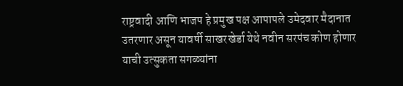राष्ट्रवादी आणि भाजप हे प्रमुख पक्ष आपापले उमेदवार मैदानात उतरणार असून यावर्षी साखरखेर्डा येथे नवीन सरपंच कोण होणार याची उत्सुकता सगळ्यांना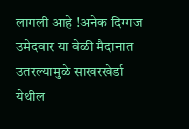लागली आहे !अनेक दिग्गज उमेदवार या वेळी मैदानात उतरल्यामुळे साखरखेर्डा येथील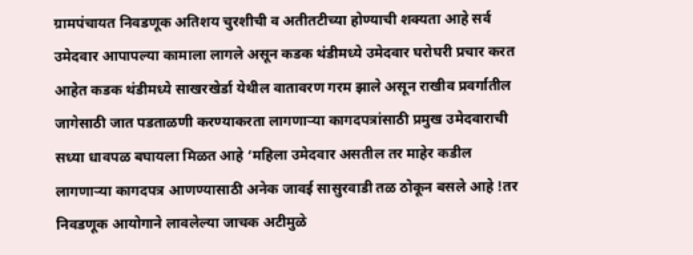ग्रामपंचायत निवडणूक अतिशय चुरशीची व अतीतटीच्या होण्याची शक्यता आहे सर्व उमेदवार आपापल्या कामाला लागले असून कडक थंडीमध्ये उमेदवार घरोघरी प्रचार करत आहेत कडक थंडीमध्ये साखरखेर्डा येथील वातावरण गरम झाले असून राखीव प्रवर्गातील जागेसाठी जात पडताळणी करण्याकरता लागणाऱ्या कागदपत्रांसाठी प्रमुख उमेदवाराची सध्या धावपळ बघायला मिळत आहे ‘महिला उमेदवार असतील तर माहेर कडील लागणाऱ्या कागदपत्र आणण्यासाठी अनेक जावई सासुरवाडी तळ ठोकून बसले आहे !तर निवडणूक आयोगाने लावलेल्या जाचक अटीमुळे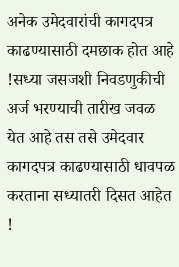अनेक उमेदवारांची कागदपत्र काढण्यासाठी दमछाक होत आहे !सध्या जसजशी निवडणुकीची अर्ज भरण्याची तारीख जवळ येत आहे तस तसे उमेदवार कागदपत्र काढण्यासाठी धावपळ करताना सध्यातरी दिसत आहेत !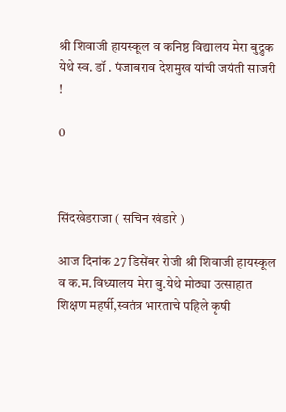श्री शिवाजी हायस्कूल व कनिष्ठ विद्यालय मेरा बुद्रुक येथे स्व. डॉ . पंजाबराव देशमुख यांची जयंती साजरी !

0



सिंदखेडराजा ( सचिन खंडारे )

आज दिनांक 27 डिसेंबर रोजी श्री शिवाजी हायस्कूल व क.म.विध्यालय मेरा बु.येथे मोठ्या उत्साहात शिक्षण महर्षी,स्वतंत्र भारताचे पहिले कृषी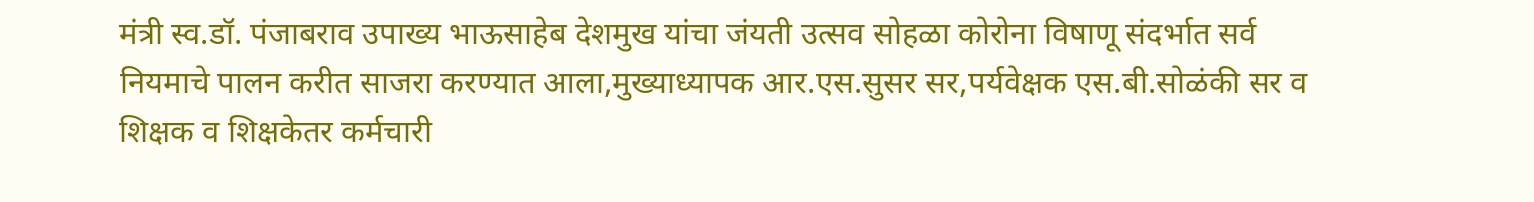मंत्री स्व.डॉ. पंजाबराव उपाख्य भाऊसाहेब देशमुख यांचा जंयती उत्सव सोहळा कोरोना विषाणू संदर्भात सर्व नियमाचे पालन करीत साजरा करण्यात आला,मुख्याध्यापक आर.एस.सुसर सर,पर्यवेक्षक एस.बी.सोळंकी सर व शिक्षक व शिक्षकेतर कर्मचारी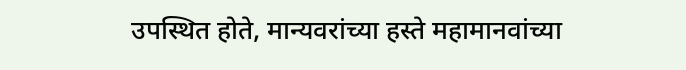उपस्थित होते, मान्यवरांच्या हस्ते महामानवांच्या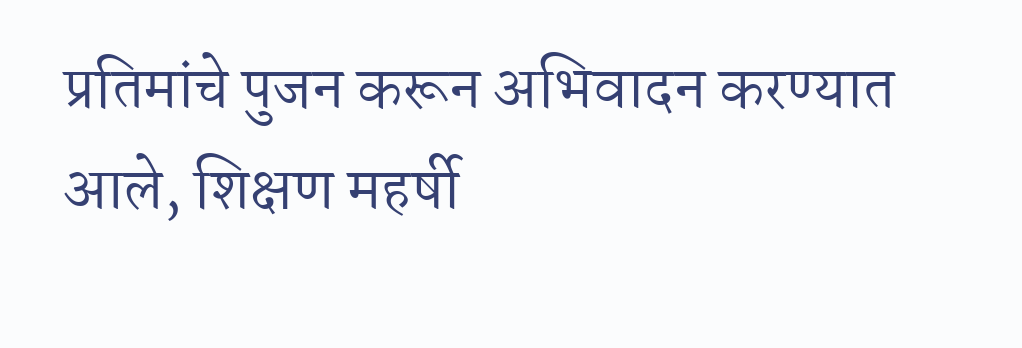प्रतिमांचे पुजन करून अभिवादन करण्यात आले, शिक्षण महर्षी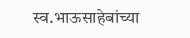स्व.भाऊसाहेबांच्या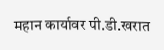महान कार्यावर पी.डी.खरात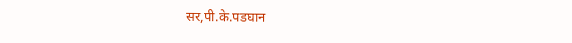सर,पी.के.पडघान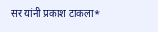सर यांनी प्रकाश टाकला*